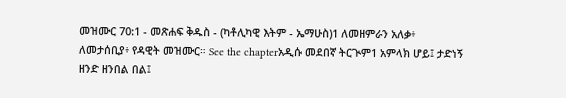መዝሙር 70:1 - መጽሐፍ ቅዱስ - (ካቶሊካዊ እትም - ኤማሁስ)1 ለመዘምራን አለቃ፥ ለመታሰቢያ፥ የዳዊት መዝሙር። See the chapterአዲሱ መደበኛ ትርጒም1 አምላክ ሆይ፤ ታድነኝ ዘንድ ዘንበል በል፤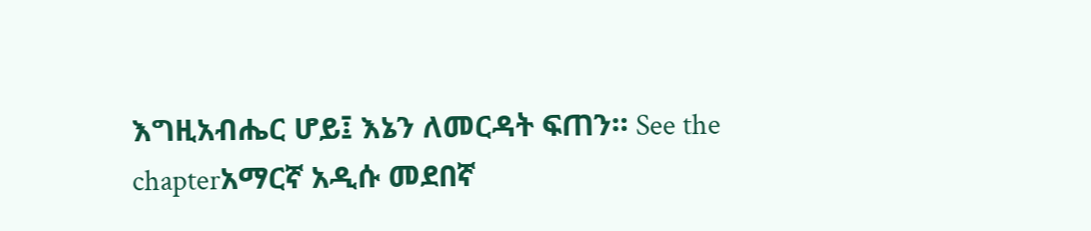እግዚአብሔር ሆይ፤ እኔን ለመርዳት ፍጠን። See the chapterአማርኛ አዲሱ መደበኛ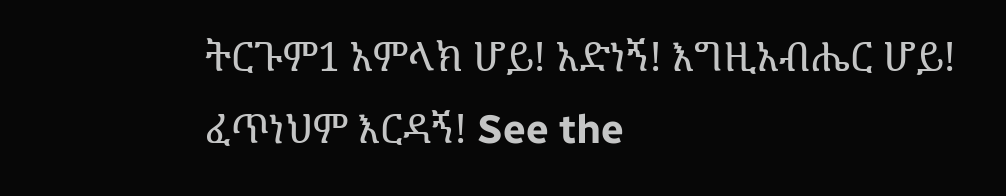ትርጉም1 አምላክ ሆይ! አድነኝ! እግዚአብሔር ሆይ! ፈጥነህም እርዳኝ! See the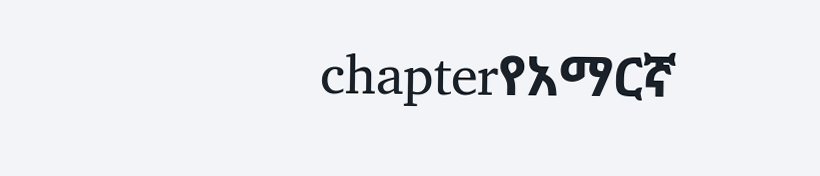chapterየአማርኛ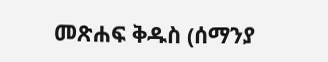መጽሐፍ ቅዱስ (ሰማንያ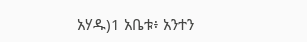አሃዱ)1 አቤቱ፥ አንተን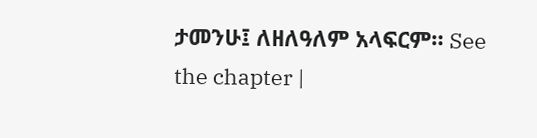ታመንሁ፤ ለዘለዓለም አላፍርም። See the chapter |